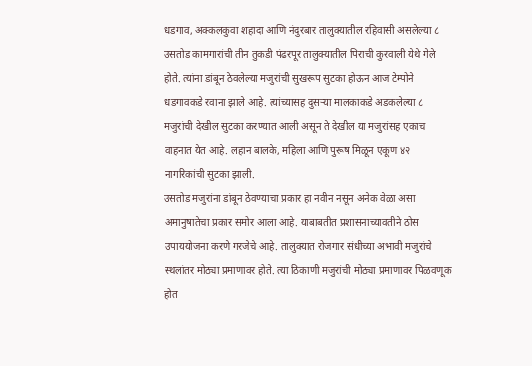धडगाव, अक्कलकुवा शहादा आणि नंदुरबार तालुक्यातील रहिवासी असलेल्या ८ उसतोड कामगारांची तीन तुकडी पंढरपूर तालुक्यातील पिराची कुरवाली येथे गेले होते. त्यांना डांबून ठेवलेल्या मजुरांची सुखरूप सुटका होऊन आज टेम्पोने धडगावकडे रवाना झाले आहे. त्यांच्यासह दुसऱ्या मालकाकडे अडकलेल्या ८ मजुरांची देखील सुटका करण्यात आली असून ते देखील या मजुरांसह एकाच वाहनात येत आहे. लहान बालके, महिला आणि पुरूष मिळून एकूण ४२ नागरिकांची सुटका झाली.
उसतोड मजुरांना डांबून ठेवण्याचा प्रकार हा नवीन नसून अनेक वेळा असा अमानुषातेचा प्रकार समोर आला आहे. याबाबतीत प्रशासनाच्यावतीने ठोस उपाययोजना करणे गरजेचे आहे. तालुक्यात रोजगार संधीच्या अभावी मजुरांचे स्थलांतर मोठ्या प्रमाणावर होते. त्या ठिकाणी मजुरांची मोठ्या प्रमाणावर पिळवणूक होत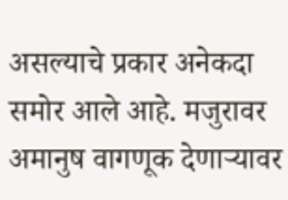असल्याचे प्रकार अनेकदा समोर आले आहे. मजुरावर अमानुष वागणूक देणाऱ्यावर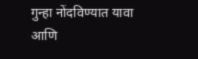गुन्हा नोंदविण्यात यावा आणि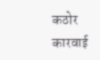कठोर कारवाई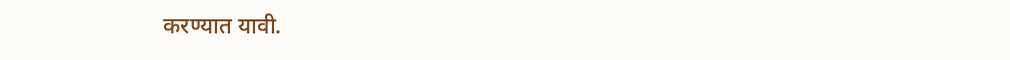करण्यात यावी.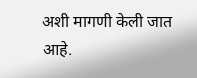अशी मागणी केली जात आहे.